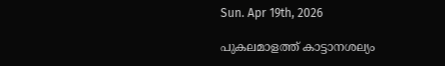Sun. Apr 19th, 2026

പുകലമാളത്ത് കാട്ടാനശല്യം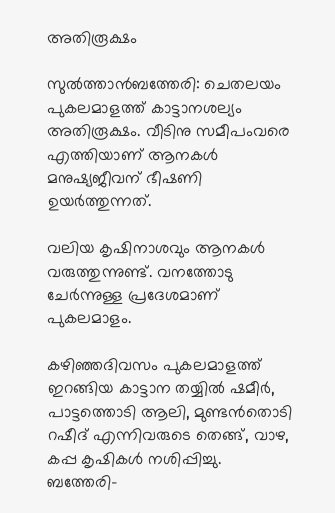അതിരൂക്ഷം

സുല്‍ത്താൻബത്തേരി: ചെതലയം പുകലമാളത്ത് കാട്ടാനശല്യം അതിരൂക്ഷം. വീടിനു സമീപംവരെ എത്തിയാണ് ആനകള്‍ മനുഷ്യജീവന് ഭീഷണി ഉയർത്തുന്നത്.

വലിയ കൃഷിനാശവും ആനകള്‍ വരുത്തുന്നുണ്ട്. വനത്തോടു ചേർന്നുള്ള പ്രദേശമാണ് പുകലമാളം.

കഴിഞ്ഞദിവസം പുകലമാളത്ത് ഇറങ്ങിയ കാട്ടാന തയ്യില്‍ ഷമീർ, പാട്ടത്തൊടി ആലി, മുണ്ടൻതൊടി റഷീദ് എന്നിവരുടെ തെങ്ങ്, വാഴ, കപ്പ കൃഷികള്‍ നശിപ്പിച്ചു. ബത്തേരി-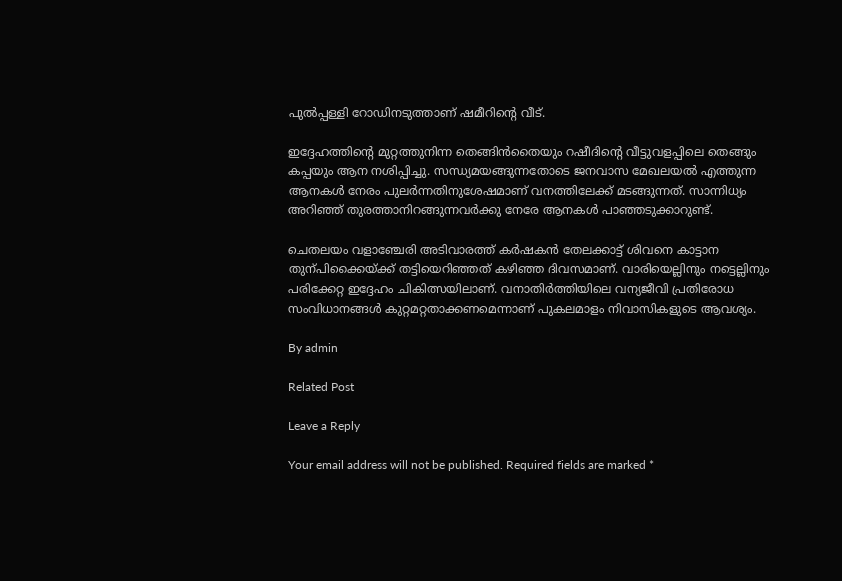പുല്‍പ്പള്ളി റോഡിനടുത്താണ് ഷമീറിന്‍റെ വീട്.

ഇദ്ദേഹത്തിന്‍റെ മുറ്റത്തുനിന്ന തെങ്ങിൻതൈയും റഷീദിന്‍റെ വീട്ടുവളപ്പിലെ തെങ്ങും കപ്പയും ആന നശിപ്പിച്ചു. സന്ധ്യമയങ്ങുന്നതോടെ ജനവാസ മേഖലയല്‍ എത്തുന്ന ആനകള്‍ നേരം പുലർന്നതിനുശേഷമാണ് വനത്തിലേക്ക് മടങ്ങുന്നത്. സാന്നിധ്യം അറിഞ്ഞ് തുരത്താനിറങ്ങുന്നവർക്കു നേരേ ആനകള്‍ പാഞ്ഞടുക്കാറുണ്ട്.

ചെതലയം വളാഞ്ചേരി അടിവാരത്ത് കർഷകൻ തേലക്കാട്ട് ശിവനെ കാട്ടാന തുന്പിക്കൈയ്ക്ക് തട്ടിയെറിഞ്ഞത് കഴിഞ്ഞ ദിവസമാണ്. വാരിയെല്ലിനും നട്ടെല്ലിനും പരിക്കേറ്റ ഇദ്ദേഹം ചികിത്സയിലാണ്. വനാതിർത്തിയിലെ വന്യജീവി പ്രതിരോധ സംവിധാനങ്ങള്‍ കുറ്റമറ്റതാക്കണമെന്നാണ് പുകലമാളം നിവാസികളുടെ ആവശ്യം.

By admin

Related Post

Leave a Reply

Your email address will not be published. Required fields are marked *